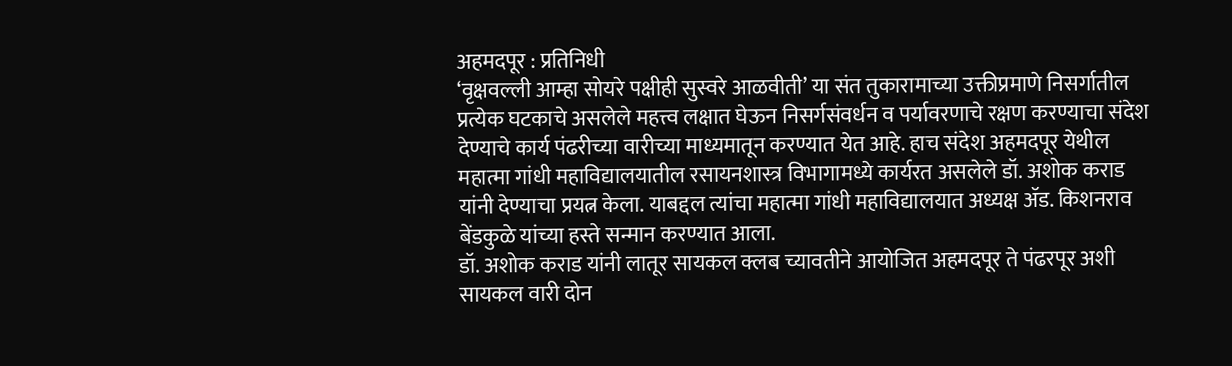अहमदपूर : प्रतिनिधी
‘वृक्षवल्ली आम्हा सोयरे पक्षीही सुस्वरे आळवीती’ या संत तुकारामाच्या उक्तीप्रमाणे निसर्गातील प्रत्येक घटकाचे असलेले महत्त्व लक्षात घेऊन निसर्गसंवर्धन व पर्यावरणाचे रक्षण करण्याचा संदेश देण्याचे कार्य पंढरीच्या वारीच्या माध्यमातून करण्यात येत आहे. हाच संदेश अहमदपूर येथील महात्मा गांधी महाविद्यालयातील रसायनशास्त्र विभागामध्ये कार्यरत असलेले डॉ. अशोक कराड यांनी देण्याचा प्रयत्न केला. याबद्दल त्यांचा महात्मा गांधी महाविद्यालयात अध्यक्ष ॲड. किशनराव बेंडकुळे यांच्या हस्ते सन्मान करण्यात आला.
डॉ. अशोक कराड यांनी लातूर सायकल क्लब च्यावतीने आयोजित अहमदपूर ते पंढरपूर अशी सायकल वारी दोन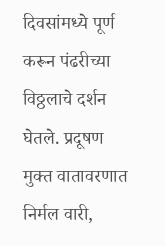दिवसांमध्ये पूर्ण करून पंढरीच्या विठ्ठलाचे दर्शन घेतले. प्रदूषण मुक्त वातावरणात निर्मल वारी,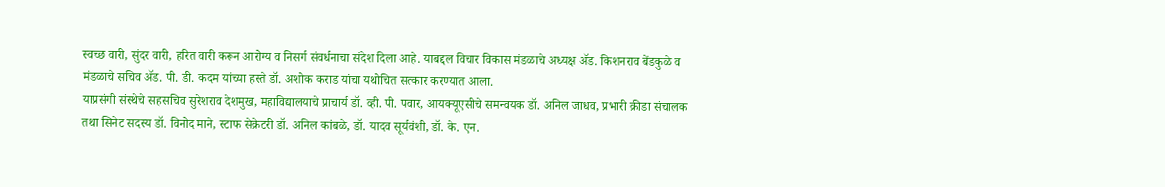स्वच्छ वारी, सुंदर वारी, हरित वारी करून आरोग्य व निसर्ग संवर्धनाचा संदेश दिला आहे. याबद्दल विचार विकास मंडळाचे अध्यक्ष ॲड. किशनराव बेंडकुळे व मंडळाचे सचिव ॲड. पी. डी. कदम यांच्या हस्ते डॉ. अशोक कराड यांचा यथोचित सत्कार करण्यात आला.
याप्रसंगी संस्थेचे सहसचिव सुरेशराव देशमुख, महाविद्यालयाचे प्राचार्य डॉ. व्ही. पी. पवार, आयक्यूएसीचे समन्वयक डॉ. अनिल जाधव, प्रभारी क्रीडा संचालक तथा सिनेट सदस्य डॉ. विनोद माने, स्टाफ सेक्रेटरी डॉ. अनिल कांबळे, डॉ. यादव सूर्यवंशी, डॉ. के. एन.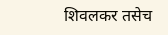शिवलकर तसेच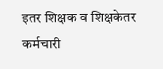इतर शिक्षक व शिक्षकेतर कर्मचारी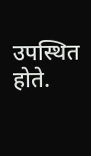उपस्थित होते.